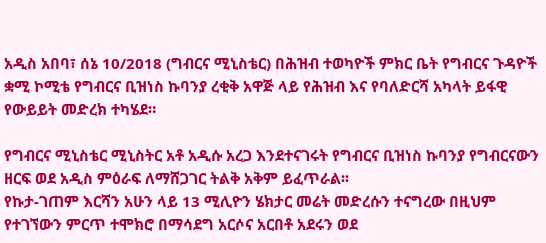አዲስ አበባ፣ ሰኔ 10/2018 (ግብርና ሚኒስቴር) በሕዝብ ተወካዮች ምክር ቤት የግብርና ጉዳዮች ቋሚ ኮሚቴ የግብርና ቢዝነስ ኩባንያ ረቂቅ አዋጅ ላይ የሕዝብ እና የባለድርሻ አካላት ይፋዊ የውይይት መድረክ ተካሄደ።

የግብርና ሚኒስቴር ሚኒስትር አቶ አዲሱ አረጋ እንደተናገሩት የግብርና ቢዝነስ ኩባንያ የግብርናውን ዘርፍ ወደ አዲስ ምዕራፍ ለማሸጋገር ትልቅ አቅም ይፈጥራል፡፡
የኩታ-ገጠም እርሻን አሁን ላይ 13 ሚሊዮን ሄክታር መሬት መድረሱን ተናግረው በዚህም የተገኘውን ምርጥ ተሞክሮ በማሳደግ አርሶና አርበቶ አደሩን ወደ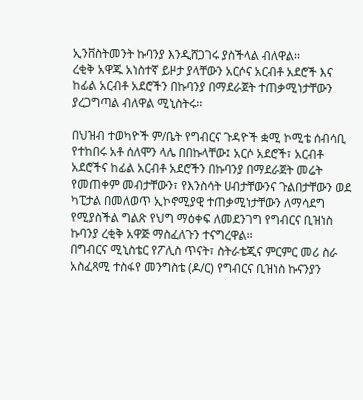ኢንቨስትመንት ኩባንያ እንዲሸጋገሩ ያስችላል ብለዋል፡፡
ረቂቅ አዋጁ አነስተኛ ይዞታ ያላቸውን አርሶና አርብቶ አደሮች እና ከፊል አርብቶ አደሮችን በኩባንያ በማደራጀት ተጠቃሚነታቸውን ያረጋግጣል ብለዋል ሚኒስትሩ፡፡

በህዝብ ተወካዮች ም/ቤት የግብርና ጉዳዮች ቋሚ ኮሚቴ ሰብሳቢ የተከበሩ አቶ ሰለሞን ላሌ በበኩላቸው፤ አርሶ አደሮች፣ አርብቶ አደሮችና ከፊል አርብቶ አደሮችን በኩባንያ በማደራጀት መሬት የመጠቀም መብታቸውን፣ የእንስሳት ሀብታቸውንና ጉልበታቸውን ወደ ካፒታል በመለወጥ ኢኮኖሚያዊ ተጠቃሚነታቸውን ለማሳደግ የሚያስችል ግልጽ የህግ ማዕቀፍ ለመደንገግ የግብርና ቢዝነስ ኩባንያ ረቂቅ አዋጅ ማስፈለጉን ተናግረዋል፡፡
በግብርና ሚኒስቴር የፖሊስ ጥናት፣ ስትራቴጂና ምርምር መሪ ስራ አስፈጻሚ ተስፋየ መንግስቴ (ዶ/ር) የግብርና ቢዝነስ ኩናንያን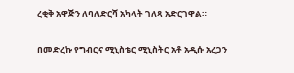ረቂቅ አዋጅን ለባለድርሻ አካላት ገለጻ አድርገዋል።

በመድረኩ የግብርና ሚኒስቴር ሚኒስትር አቶ አዲሱ አረጋን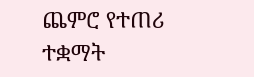ጨምሮ የተጠሪ ተቋማት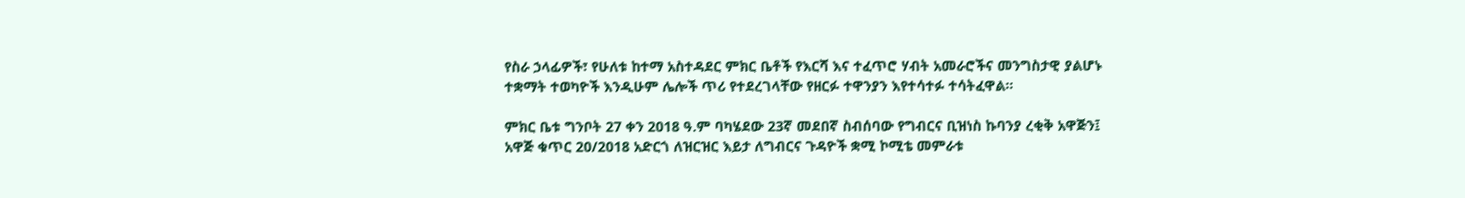የስራ ኃላፊዎች፣ የሁለቱ ከተማ አስተዳደር ምክር ቤቶች የእርሻ እና ተፈጥሮ ሃብት አመራሮችና መንግስታዊ ያልሆኑ ተቋማት ተወካዮች እንዲሁም ሌሎች ጥሪ የተደረገላቸው የዘርፉ ተዋንያን እየተሳተፉ ተሳትፈዋል።

ምክር ቤቱ ግንቦት 27 ቀን 2018 ዓ.ም ባካሄደው 23ኛ መደበኛ ስብሰባው የግብርና ቢዝነስ ኩባንያ ረቂቅ አዋጅን፤ አዋጅ ቁጥር 20/2018 አድርጎ ለዝርዝር እይታ ለግብርና ጉዳዮች ቋሚ ኮሚቴ መምራቱ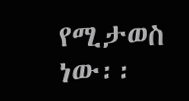የሚታወስ ነው፡፡